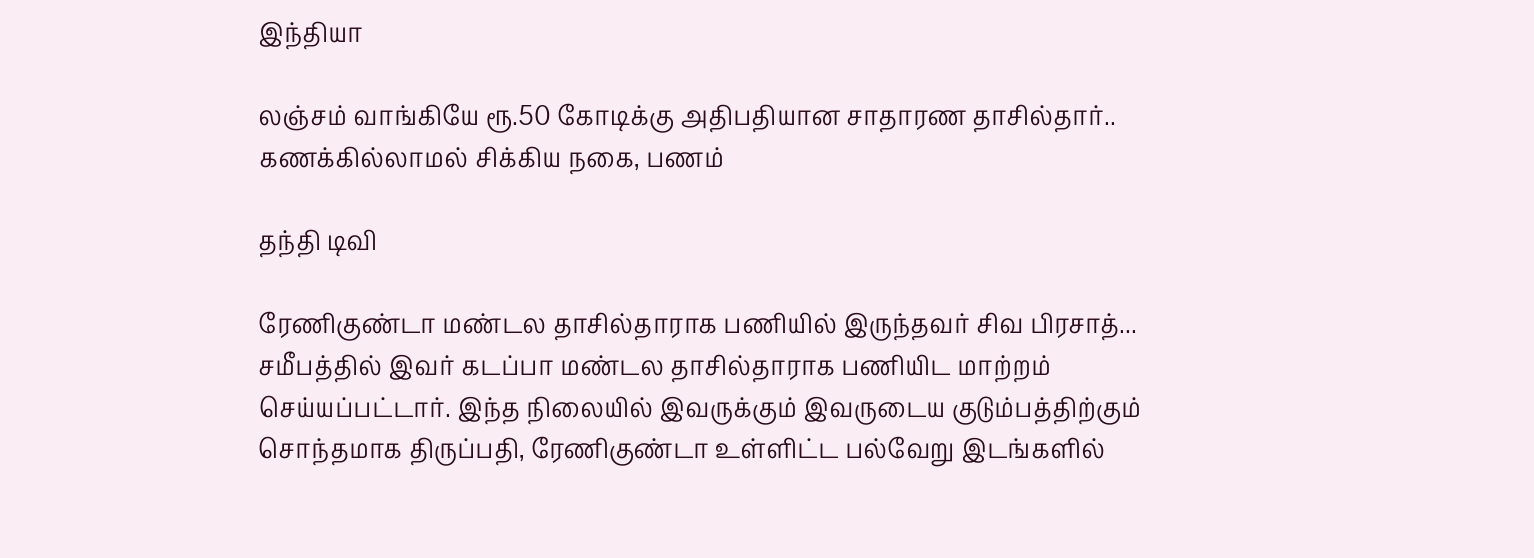இந்தியா

லஞ்சம் வாங்கியே ரூ.50 கோடிக்கு அதிபதியான சாதாரண தாசில்தார்.. கணக்கில்லாமல் சிக்கிய நகை, பணம்

தந்தி டிவி

ரேணிகுண்டா மண்டல தாசில்தாராக பணியில் இருந்தவர் சிவ பிரசாத்... சமீபத்தில் இவர் கடப்பா மண்டல தாசில்தாராக பணியிட மாற்றம் செய்யப்பட்டார். இந்த நிலையில் இவருக்கும் இவருடைய குடும்பத்திற்கும் சொந்தமாக திருப்பதி, ரேணிகுண்டா உள்ளிட்ட பல்வேறு இடங்களில்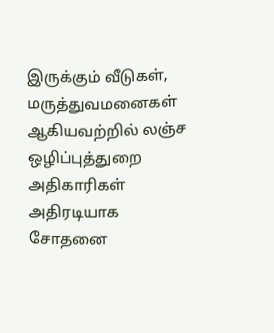இருக்கும் வீடுகள், மருத்துவமனைகள் ஆகியவற்றில் லஞ்ச ஒழிப்புத்துறை அதிகாரிகள் அதிரடியாக சோதனை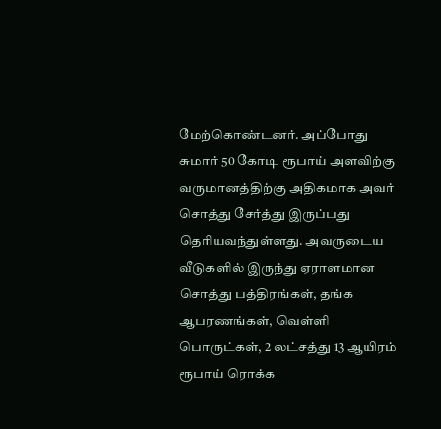மேற்கொண்டனர். அப்போது சுமார் 50 கோடி ரூபாய் அளவிற்கு வருமானத்திற்கு அதிகமாக அவர் சொத்து சேர்த்து இருப்பது தெரியவந்துள்ளது. அவருடைய வீடுகளில் இருந்து ஏராளமான சொத்து பத்திரங்கள், தங்க ஆபரணங்கள், வெள்ளி பொருட்கள், 2 லட்சத்து 13 ஆயிரம் ரூபாய் ரொக்க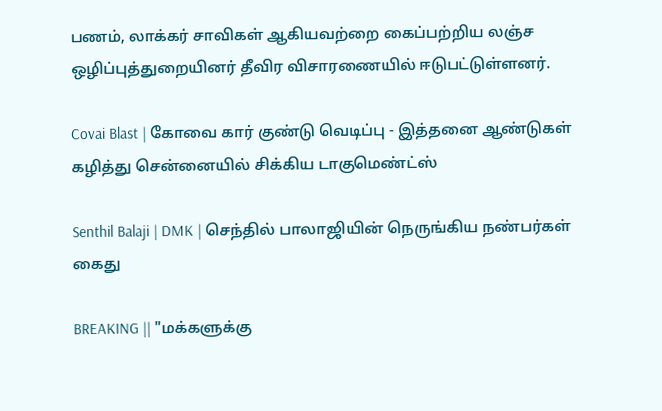பணம், லாக்கர் சாவிகள் ஆகியவற்றை கைப்பற்றிய லஞ்ச ஒழிப்புத்துறையினர் தீவிர விசாரணையில் ஈடுபட்டுள்ளனர்.

Covai Blast | கோவை கார் குண்டு வெடிப்பு - இத்தனை ஆண்டுகள் கழித்து சென்னையில் சிக்கிய டாகுமெண்ட்ஸ்

Senthil Balaji | DMK | செந்தில் பாலாஜியின் நெருங்கிய நண்பர்கள் கைது

BREAKING || "மக்களுக்கு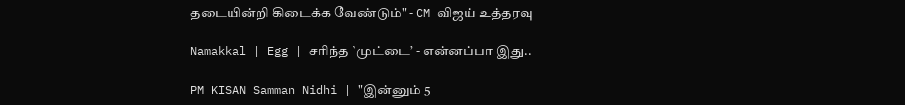தடையின்றி கிடைக்க வேண்டும்" - CM விஜய் உத்தரவு

Namakkal | Egg | சரிந்த `முட்டை’ - என்னப்பா இது..

PM KISAN Samman Nidhi | "இன்னும் 5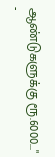ஆண்டுகளுக்கு ரூ.6000..." -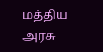மத்திய அரசு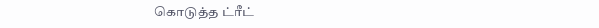கொடுத்த ட்ரீட்